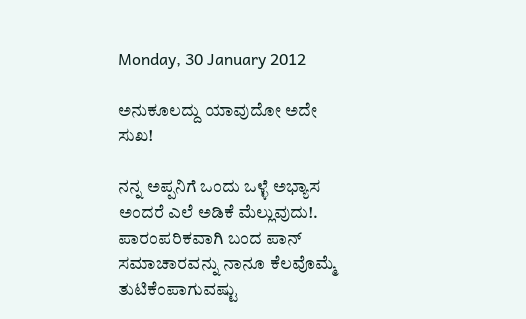Monday, 30 January 2012

ಅನುಕೂಲದ್ದು ಯಾವುದೋ ಅದೇ ಸುಖ!

ನನ್ನ ಅಪ್ಪನಿಗೆ ಒಂದು ಒಳ್ಳೆ ಅಭ್ಯಾಸ ಅಂದರೆ ಎಲೆ ಅಡಿಕೆ ಮೆಲ್ಲುವುದು!. ಪಾರಂಪರಿಕವಾಗಿ ಬಂದ ಪಾನ್ ಸಮಾಚಾರವನ್ನು ನಾನೂ ಕೆಲವೊಮ್ಮೆ ತುಟಿಕೆಂಪಾಗುವಷ್ಟು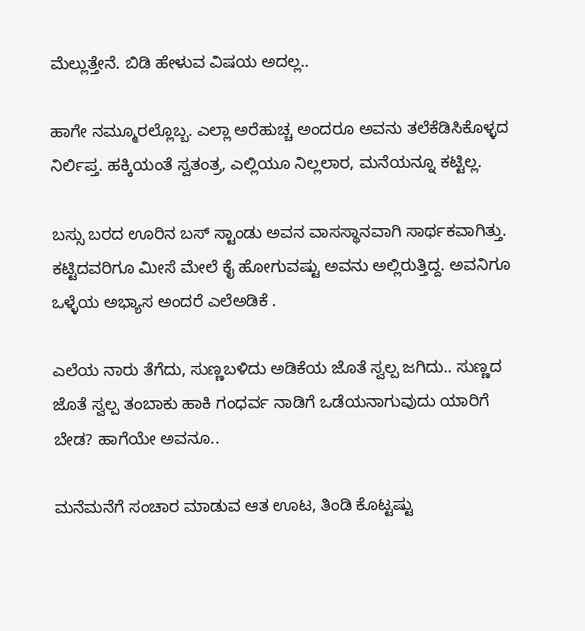ಮೆಲ್ಲುತ್ತೇನೆ. ಬಿಡಿ ಹೇಳುವ ವಿಷಯ ಅದಲ್ಲ..

ಹಾಗೇ ನಮ್ಮೂರಲ್ಲೊಬ್ಬ. ಎಲ್ಲಾ ಅರೆಹುಚ್ಚ ಅಂದರೂ ಅವನು ತಲೆಕೆಡಿಸಿಕೊಳ್ಳದ ನಿರ್ಲಿಪ್ತ. ಹಕ್ಕಿಯಂತೆ ಸ್ವತಂತ್ರ, ಎಲ್ಲಿಯೂ ನಿಲ್ಲಲಾರ, ಮನೆಯನ್ನೂ ಕಟ್ಟಿಲ್ಲ.

ಬಸ್ಸು ಬರದ ಊರಿನ ಬಸ್ ಸ್ಟಾಂಡು ಅವನ ವಾಸಸ್ಥಾನವಾಗಿ ಸಾರ್ಥಕವಾಗಿತ್ತು. ಕಟ್ಟಿದವರಿಗೂ ಮೀಸೆ ಮೇಲೆ ಕೈ ಹೋಗುವಷ್ಟು ಅವನು ಅಲ್ಲಿರುತ್ತಿದ್ದ. ಅವನಿಗೂ ಒಳ್ಳೆಯ ಅಭ್ಯಾಸ ಅಂದರೆ ಎಲೆಅಡಿಕೆ .

ಎಲೆಯ ನಾರು ತೆಗೆದು, ಸುಣ್ಣಬಳಿದು ಅಡಿಕೆಯ ಜೊತೆ ಸ್ವಲ್ಪ ಜಗಿದು.. ಸುಣ್ಣದ ಜೊತೆ ಸ್ವಲ್ಪ ತಂಬಾಕು ಹಾಕಿ ಗಂಧರ್ವ ನಾಡಿಗೆ ಒಡೆಯನಾಗುವುದು ಯಾರಿಗೆ ಬೇಡ? ಹಾಗೆಯೇ ಅವನೂ..

ಮನೆಮನೆಗೆ ಸಂಚಾರ ಮಾಡುವ ಆತ ಊಟ, ತಿಂಡಿ ಕೊಟ್ಟಷ್ಟು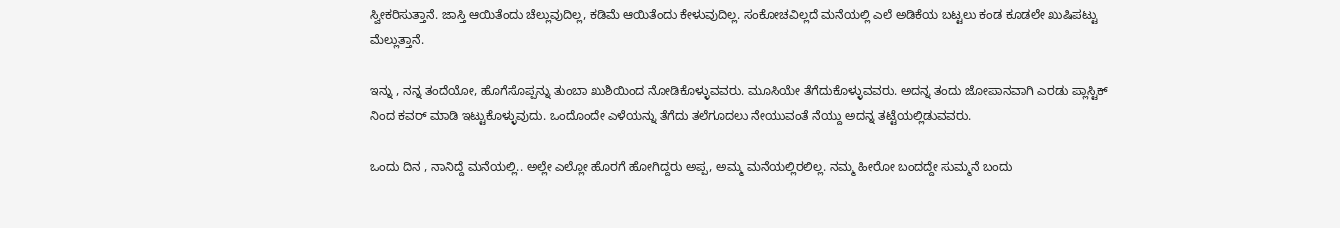ಸ್ವೀಕರಿಸುತ್ತಾನೆ. ಜಾಸ್ತಿ ಆಯಿತೆಂದು ಚೆಲ್ಲುವುದಿಲ್ಲ, ಕಡಿಮೆ ಆಯಿತೆಂದು ಕೇಳುವುದಿಲ್ಲ. ಸಂಕೋಚವಿಲ್ಲದೆ ಮನೆಯಲ್ಲಿ ಎಲೆ ಅಡಿಕೆಯ ಬಟ್ಟಲು ಕಂಡ ಕೂಡಲೇ ಖುಷಿಪಟ್ಟು ಮೆಲ್ಲುತ್ತಾನೆ.

ಇನ್ನು , ನನ್ನ ತಂದೆಯೋ, ಹೊಗೆಸೊಪ್ಪನ್ನು ತುಂಬಾ ಖುಶಿಯಿಂದ ನೋಡಿಕೊಳ್ಳುವವರು. ಮೂಸಿಯೇ ತೆಗೆದುಕೊಳ್ಳುವವರು. ಅದನ್ನ ತಂದು ಜೋಪಾನವಾಗಿ ಎರಡು ಪ್ಲಾಸ್ಟಿಕ್ ನಿಂದ ಕವರ್ ಮಾಡಿ ಇಟ್ಟುಕೊಳ್ಳುವುದು. ಒಂದೊಂದೇ ಎಳೆಯನ್ನು ತೆಗೆದು ತಲೆಗೂದಲು ನೇಯುವಂತೆ ನೆಯ್ದು ಅದನ್ನ ತಟ್ಟೆಯಲ್ಲಿಡುವವರು.

ಒಂದು ದಿನ , ನಾನಿದ್ದೆ ಮನೆಯಲ್ಲಿ.. ಅಲ್ಲೇ ಎಲ್ಲೋ ಹೊರಗೆ ಹೋಗಿದ್ದರು ಅಪ್ಪ, ಅಮ್ಮ ಮನೆಯಲ್ಲಿರಲಿಲ್ಲ. ನಮ್ಮ ಹೀರೋ ಬಂದದ್ದೇ ಸುಮ್ಮನೆ ಬಂದು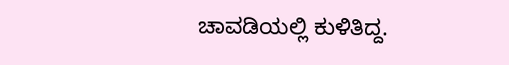ಚಾವಡಿಯಲ್ಲಿ ಕುಳಿತಿದ್ದ.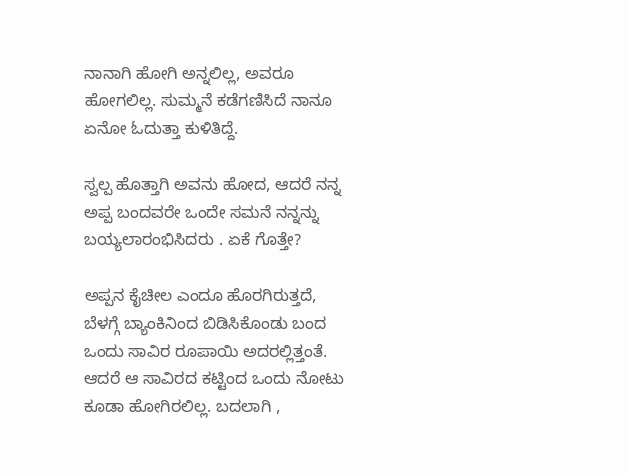ನಾನಾಗಿ ಹೋಗಿ ಅನ್ನಲಿಲ್ಲ, ಅವರೂ ಹೋಗಲಿಲ್ಲ. ಸುಮ್ಮನೆ ಕಡೆಗಣಿಸಿದೆ ನಾನೂ ಏನೋ ಓದುತ್ತಾ ಕುಳಿತಿದ್ದೆ.

ಸ್ವಲ್ಪ ಹೊತ್ತಾಗಿ ಅವನು ಹೋದ, ಆದರೆ ನನ್ನ ಅಪ್ಪ ಬಂದವರೇ ಒಂದೇ ಸಮನೆ ನನ್ನನ್ನು ಬಯ್ಯಲಾರಂಭಿಸಿದರು . ಏಕೆ ಗೊತ್ತೇ?

ಅಪ್ಪನ ಕೈಚೀಲ ಎಂದೂ ಹೊರಗಿರುತ್ತದೆ, ಬೆಳಗ್ಗೆ ಬ್ಯಾಂಕಿನಿಂದ ಬಿಡಿಸಿಕೊಂಡು ಬಂದ ಒಂದು ಸಾವಿರ ರೂಪಾಯಿ ಅದರಲ್ಲಿತ್ತಂತೆ. ಆದರೆ ಆ ಸಾವಿರದ ಕಟ್ಟಿಂದ ಒಂದು ನೋಟು ಕೂಡಾ ಹೋಗಿರಲಿಲ್ಲ. ಬದಲಾಗಿ ,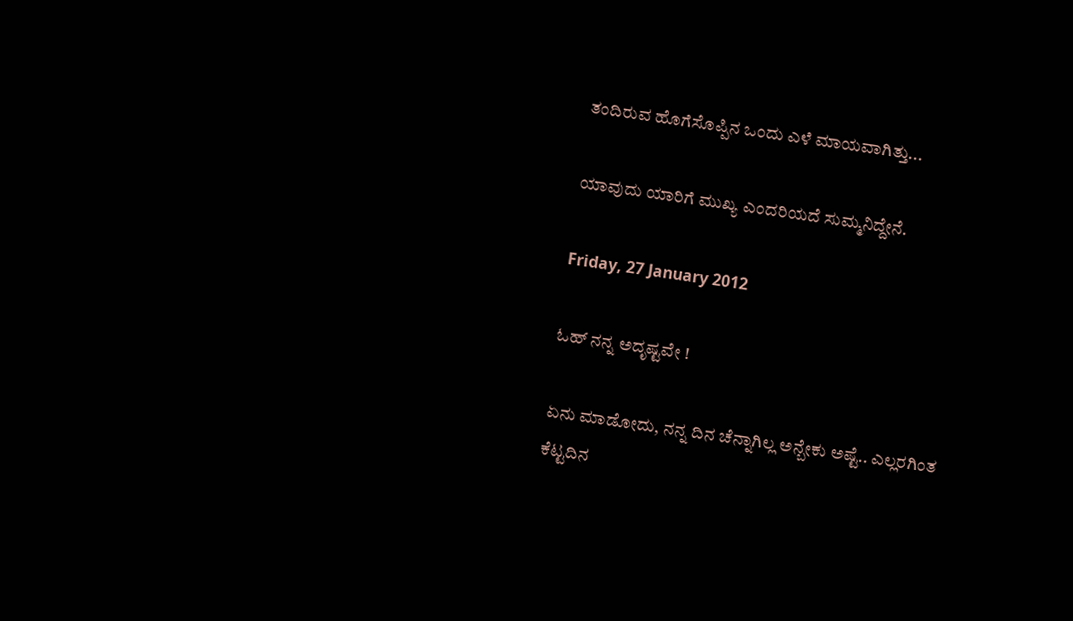ತಂದಿರುವ ಹೊಗೆಸೊಪ್ಪಿನ ಒಂದು ಎಳೆ ಮಾಯವಾಗಿತ್ತು...

ಯಾವುದು ಯಾರಿಗೆ ಮುಖ್ಯ ಎಂದರಿಯದೆ ಸುಮ್ಮನಿದ್ದೇನೆ.

Friday, 27 January 2012

ಓಹ್ ನನ್ನ ಅದೃಷ್ಟವೇ !

ಏನು ಮಾಡೋದು, ನನ್ನ ದಿನ ಚೆನ್ನಾಗಿಲ್ಲ ಅನ್ಬೇಕು ಅಷ್ಟೆ.. ಎಲ್ಲರಗಿಂತ ಕೆಟ್ಟದಿನ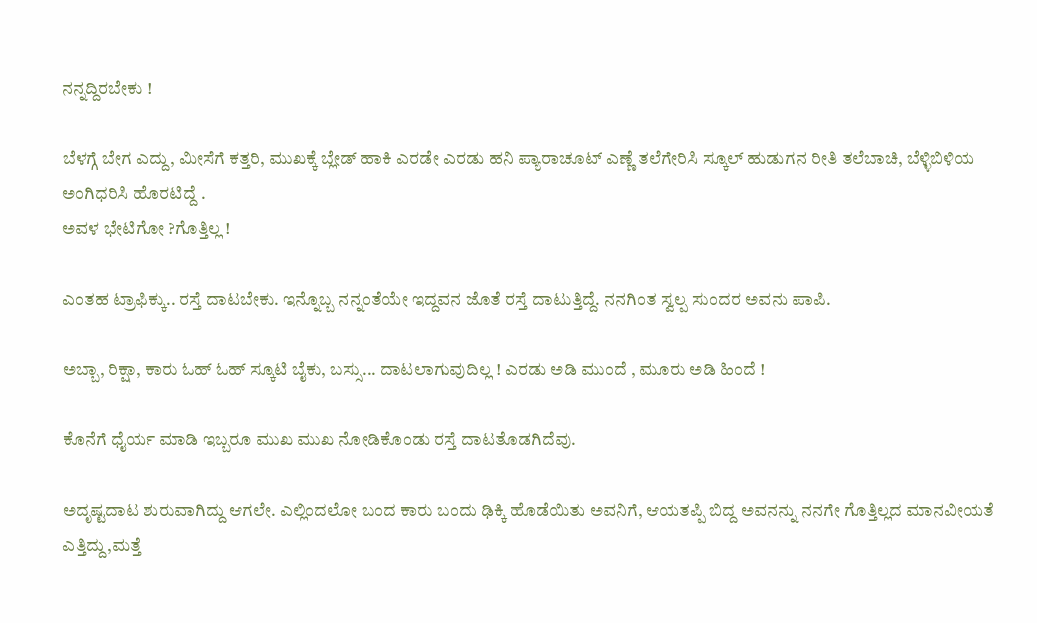ನನ್ನದ್ದಿರಬೇಕು !

ಬೆಳಗ್ಗೆ ಬೇಗ ಎದ್ದು, ಮೀಸೆಗೆ ಕತ್ತರಿ, ಮುಖಕ್ಕೆ ಬ್ಲೇಡ್ ಹಾಕಿ ಎರಡೇ ಎರಡು ಹನಿ ಪ್ಯಾರಾಚೂಟ್ ಎಣ್ಣೆ ತಲೆಗೇರಿಸಿ ಸ್ಕೂಲ್ ಹುಡುಗನ ರೀತಿ ತಲೆಬಾಚಿ, ಬೆಳ್ಳಿಬಿಳಿಯ ಅಂಗಿಧರಿಸಿ ಹೊರಟಿದ್ದೆ .
ಅವಳ ಭೇಟಿಗೋ ?ಗೊತ್ತಿಲ್ಲ !

ಎಂತಹ ಟ್ರಾಫಿಕ್ಕು.. ರಸ್ತೆ ದಾಟಬೇಕು. ಇನ್ನೊಬ್ಬ ನನ್ನಂತೆಯೇ ಇದ್ದವನ ಜೊತೆ ರಸ್ತೆ ದಾಟುತ್ತಿದ್ದೆ. ನನಗಿಂತ ಸ್ವಲ್ಪ ಸುಂದರ ಅವನು ಪಾಪಿ.

ಅಬ್ಬಾ, ರಿಕ್ಷಾ, ಕಾರು ಓಹ್ ಓಹ್ ಸ್ಕೂಟಿ ಬೈಕು, ಬಸ್ಸು... ದಾಟಲಾಗುವುದಿಲ್ಲ ! ಎರಡು ಅಡಿ ಮುಂದೆ , ಮೂರು ಅಡಿ ಹಿಂದೆ !

ಕೊನೆಗೆ ಧೈರ್ಯ ಮಾಡಿ ಇಬ್ಬರೂ ಮುಖ ಮುಖ ನೋಡಿಕೊಂಡು ರಸ್ತೆ ದಾಟತೊಡಗಿದೆವು.

ಅದೃಷ್ಟದಾಟ ಶುರುವಾಗಿದ್ದು ಆಗಲೇ. ಎಲ್ಲಿಂದಲೋ ಬಂದ ಕಾರು ಬಂದು ಢಿಕ್ಕಿ ಹೊಡೆಯಿತು ಅವನಿಗೆ, ಆಯತಪ್ಪಿ ಬಿದ್ದ ಅವನನ್ನು ನನಗೇ ಗೊತ್ತಿಲ್ಲದ ಮಾನವೀಯತೆ ಎತ್ತಿದ್ದು,ಮತ್ತೆ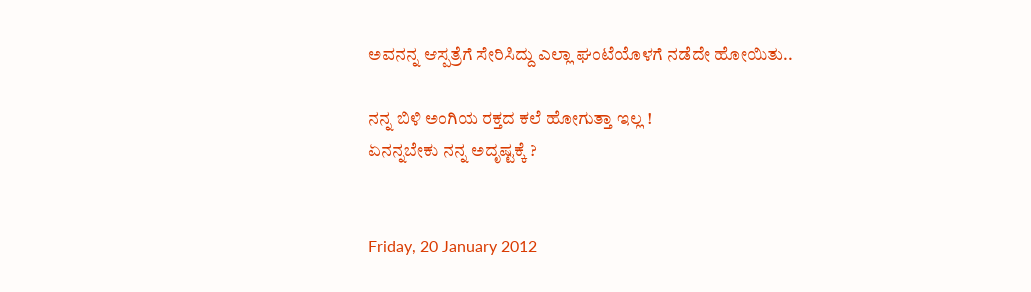ಅವನನ್ನ ಆಸ್ಪತ್ರೆಗೆ ಸೇರಿಸಿದ್ದು ಎಲ್ಲಾ ಘಂಟೆಯೊಳಗೆ ನಡೆದೇ ಹೋಯಿತು..

ನನ್ನ ಬಿಳಿ ಅಂಗಿಯ ರಕ್ತದ ಕಲೆ ಹೋಗುತ್ತಾ ಇಲ್ಲ !
ಏನನ್ನಬೇಕು ನನ್ನ ಅದೃಷ್ಟಕ್ಕೆ ?


Friday, 20 January 2012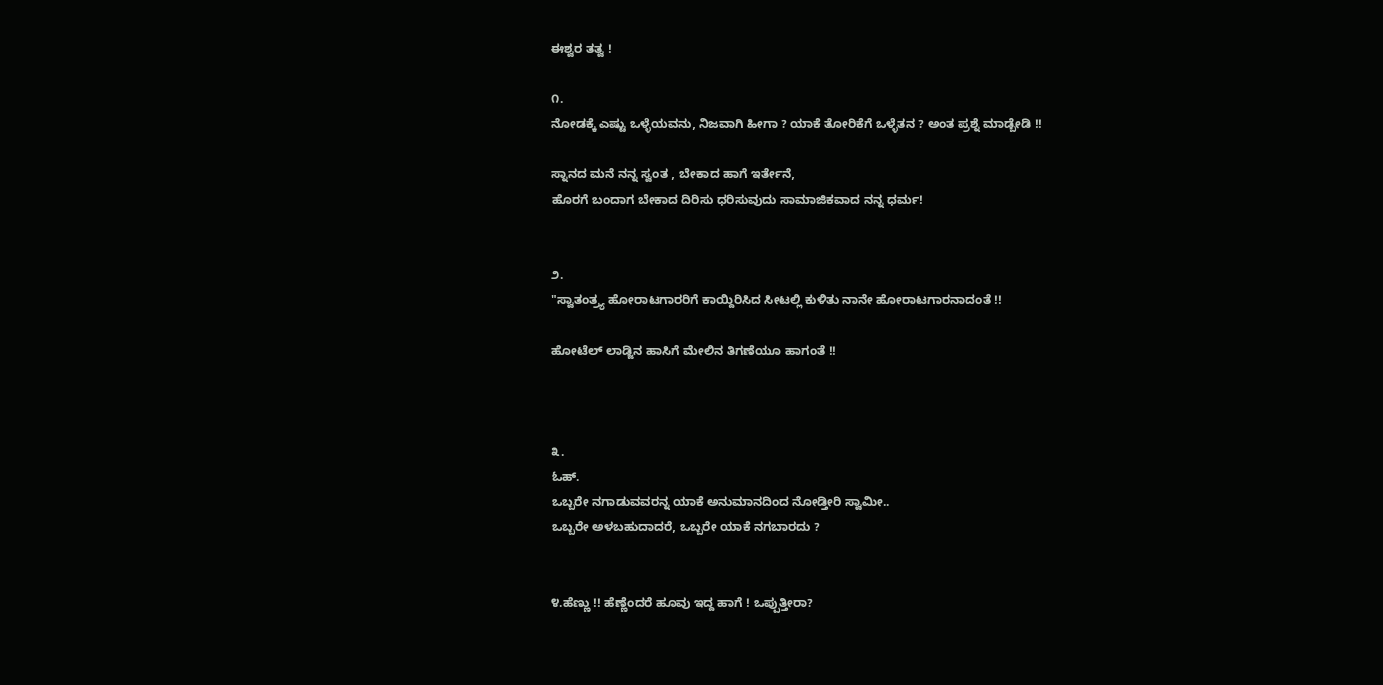ಈಶ್ವರ ತತ್ವ !

೧.
ನೋಡಕ್ಕೆ ಎಷ್ಟು ಒಳ್ಳೆಯವನು, ನಿಜವಾಗಿ ಹೀಗಾ ? ಯಾಕೆ ತೋರಿಕೆಗೆ ಒಳ್ಳೆತನ ? ಅಂತ ಪ್ರಶ್ನೆ ಮಾಡ್ಬೇಡಿ !!

ಸ್ನಾನದ ಮನೆ ನನ್ನ ಸ್ವಂತ , ಬೇಕಾದ ಹಾಗೆ ಇರ್ತೇನೆ,
ಹೊರಗೆ ಬಂದಾಗ ಬೇಕಾದ ದಿರಿಸು ಧರಿಸುವುದು ಸಾಮಾಜಿಕವಾದ ನನ್ನ ಧರ್ಮ!


೨.
"ಸ್ವಾತಂತ್ರ್ಯ ಹೋರಾಟಗಾರರಿಗೆ ಕಾಯ್ದಿರಿಸಿದ ಸೀಟಲ್ಲಿ ಕುಳಿತು ನಾನೇ ಹೋರಾಟಗಾರನಾದಂತೆ !!

ಹೋಟೆಲ್ ಲಾಡ್ಜಿನ ಹಾಸಿಗೆ ಮೇಲಿನ ತಿಗಣೆಯೂ ಹಾಗಂತೆ !!



೩.
ಓಹ್.
ಒಬ್ಬರೇ ನಗಾಡುವವರನ್ನ ಯಾಕೆ ಅನುಮಾನದಿಂದ ನೋಡ್ತೀರಿ ಸ್ವಾಮೀ..
ಒಬ್ಬರೇ ಅಳಬಹುದಾದರೆ, ಒಬ್ಬರೇ ಯಾಕೆ ನಗಬಾರದು ?


೪.ಹೆಣ್ಣು !! ಹೆಣ್ಣೆಂದರೆ ಹೂವು ಇದ್ದ ಹಾಗೆ ! ಒಪ್ಪುತ್ತೀರಾ?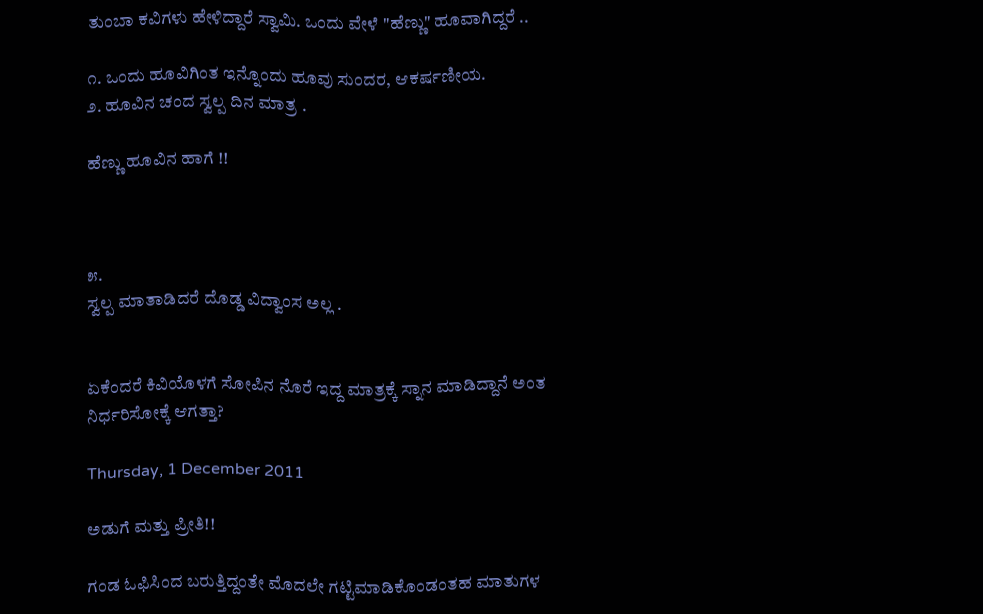ತುಂಬಾ ಕವಿಗಳು ಹೇಳಿದ್ದಾರೆ ಸ್ವಾಮಿ. ಒಂದು ವೇಳೆ "ಹೆಣ್ಣು" ಹೂವಾಗಿದ್ದರೆ ..

೧. ಒಂದು ಹೂವಿಗಿಂತ ಇನ್ನೊಂದು ಹೂವು ಸುಂದರ, ಆಕರ್ಷಣೀಯ.
೨. ಹೂವಿನ ಚಂದ ಸ್ವಲ್ಪ ದಿನ ಮಾತ್ರ .

ಹೆಣ್ಣು ಹೂವಿನ ಹಾಗೆ !!



೫.
ಸ್ವಲ್ಪ ಮಾತಾಡಿದರೆ ದೊಡ್ಡ ವಿದ್ವಾಂಸ ಅಲ್ಲ .


ಏಕೆಂದರೆ ಕಿವಿಯೊಳಗೆ ಸೋಪಿನ ನೊರೆ ಇದ್ದ ಮಾತ್ರಕ್ಕೆ ಸ್ನಾನ ಮಾಡಿದ್ದಾನೆ ಅಂತ ನಿರ್ಧರಿಸೋಕ್ಕೆ ಆಗತ್ತಾ?

Thursday, 1 December 2011

ಅಡುಗೆ ಮತ್ತು ಪ್ರೀತಿ!!

ಗಂಡ ಓಫಿಸಿಂದ ಬರುತ್ತಿದ್ದಂತೇ ಮೊದಲೇ ಗಟ್ಟಿಮಾಡಿಕೊಂಡಂತಹ ಮಾತುಗಳ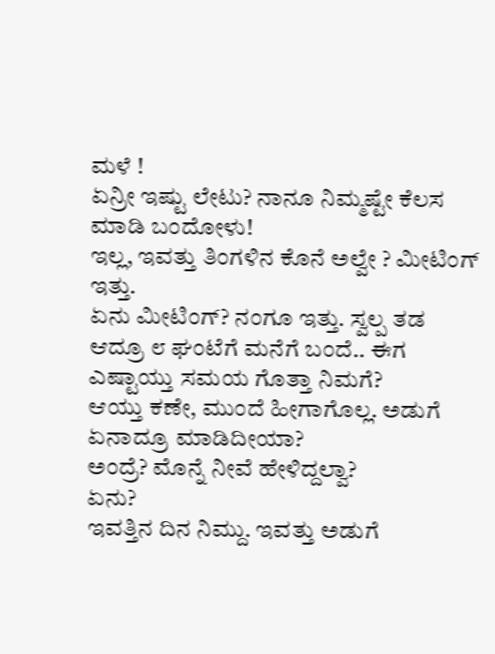ಮಳೆ !
ಏನ್ರೀ ಇಷ್ಟು ಲೇಟು? ನಾನೂ ನಿಮ್ಮಷ್ಟೇ ಕೆಲಸ ಮಾಡಿ ಬಂದೋಳು!
ಇಲ್ಲ, ಇವತ್ತು ತಿಂಗಳಿನ ಕೊನೆ ಅಲ್ವೇ ? ಮೀಟಿಂಗ್ ಇತ್ತು.
ಏನು ಮೀಟಿಂಗ್? ನಂಗೂ ಇತ್ತು. ಸ್ವಲ್ಪ ತಡ ಆದ್ರೂ ೮ ಘಂಟೆಗೆ ಮನೆಗೆ ಬಂದೆ.. ಈಗ ಎಷ್ಟಾಯ್ತು ಸಮಯ ಗೊತ್ತಾ ನಿಮಗೆ?
ಆಯ್ತು ಕಣೇ, ಮುಂದೆ ಹೀಗಾಗೊಲ್ಲ. ಅಡುಗೆ ಏನಾದ್ರೂ ಮಾಡಿದೀಯಾ?
ಅಂದ್ರೆ? ಮೊನ್ನೆ ನೀವೆ ಹೇಳಿದ್ದಲ್ವಾ?
ಏನು?
ಇವತ್ತಿನ ದಿನ ನಿಮ್ದು. ಇವತ್ತು ಅಡುಗೆ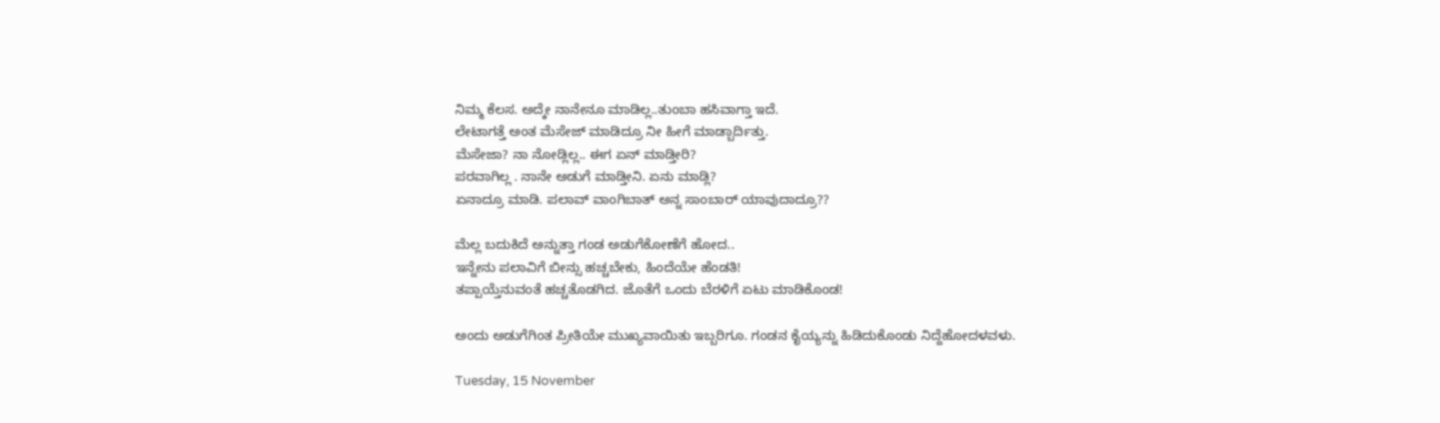ನಿಮ್ಮ ಕೆಲಸ. ಅದ್ಕೇ ನಾನೇನೂ ಮಾಡಿಲ್ಲ..ತುಂಬಾ ಹಸಿವಾಗ್ತಾ ಇದೆ.
ಲೇಟಾಗತ್ತೆ ಅಂತ ಮೆಸೇಜ್ ಮಾಡಿದ್ರೂ ನೀ ಹೀಗೆ ಮಾಡ್ಬಾರ್ದಿತ್ತು.
ಮೆಸೇಜಾ? ನಾ ನೋಡ್ಲಿಲ್ಲ.. ಈಗ ಏನ್ ಮಾಡ್ತೀರಿ?
ಪರವಾಗಿಲ್ಲ . ನಾನೇ ಅಡುಗೆ ಮಾಡ್ತೀನಿ. ಏನು ಮಾಡ್ಲಿ?
ಏನಾದ್ರೂ ಮಾಡಿ. ಪಲಾವ್ ವಾಂಗಿಬಾತ್ ಅನ್ನ ಸಾಂಬಾರ್ ಯಾವುದಾದ್ರೂ??

ಮೆಲ್ಲ ಬದುಕಿದೆ ಅನ್ನುತ್ತಾ ಗಂಡ ಅಡುಗೆಕೋಣೆಗೆ ಹೋದ..
ಇನ್ನೇನು ಪಲಾವಿಗೆ ಬೀನ್ಸು ಹಚ್ಚಬೇಕು, ಹಿಂದೆಯೇ ಹೆಂಡತಿ!
ತಪ್ಪಾಯ್ತೆನುವಂತೆ ಹಚ್ಚತೊಡಗಿದ. ಜೊತೆಗೆ ಒಂದು ಬೆರಳಿಗೆ ಏಟು ಮಾಡಿಕೊಂಡ!

ಅಂದು ಅಡುಗೆಗಿಂತ ಪ್ರೀತಿಯೇ ಮುಖ್ಯವಾಯಿತು ಇಬ್ಬರಿಗೂ. ಗಂಡನ ಕೈಯ್ಯನ್ನು ಹಿಡಿದುಕೊಂಡು ನಿದ್ದೆಹೋದಳವಳು.

Tuesday, 15 November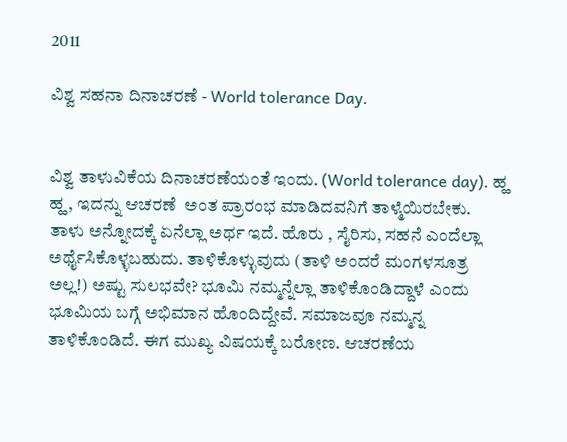2011

ವಿಶ್ವ ಸಹನಾ ದಿನಾಚರಣೆ - World tolerance Day.


ವಿಶ್ವ ತಾಳುವಿಕೆಯ ದಿನಾಚರಣೆಯಂತೆ ಇಂದು. (World tolerance day). ಹ್ಹ ಹ್ಹ, ಇದನ್ನು ಆಚರಣೆ  ಅಂತ ಪ್ರಾರಂಭ ಮಾಡಿದವನಿಗೆ ತಾಳ್ಮೆಯಿರಬೇಕು.
ತಾಳು ಅನ್ನೋದಕ್ಕೆ ಏನೆಲ್ಲಾ ಅರ್ಥ ಇದೆ. ಹೊರು , ಸೈರಿಸು, ಸಹನೆ ಎಂದೆಲ್ಲಾ ಅರ್ಥೈಸಿಕೊಳ್ಳಬಹುದು. ತಾಳಿಕೊಳ್ಳುವುದು (ತಾಳಿ ಅಂದರೆ ಮಂಗಳಸೂತ್ರ ಅಲ್ಲ!) ಅಷ್ಟು ಸುಲಭವೇ? ಭೂಮಿ ನಮ್ಮನ್ನೆಲ್ಲಾ ತಾಳಿಕೊಂಡಿದ್ದಾಳೆ ಎಂದು ಭೂಮಿಯ ಬಗ್ಗೆ ಅಭಿಮಾನ ಹೊಂದಿದ್ದೇವೆ. ಸಮಾಜವೂ ನಮ್ಮನ್ನ ತಾಳಿಕೊಂಡಿದೆ. ಈಗ ಮುಖ್ಯ ವಿಷಯಕ್ಕೆ ಬರೋಣ. ಆಚರಣೆಯ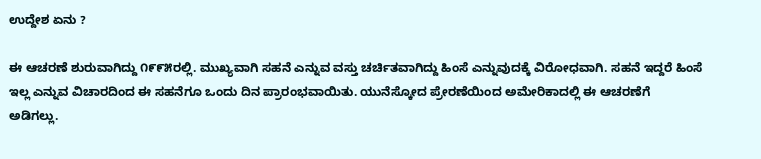ಉದ್ದೇಶ ಏನು ?

ಈ ಆಚರಣೆ ಶುರುವಾಗಿದ್ದು ೧೯೯೫ರಲ್ಲಿ. ಮುಖ್ಯವಾಗಿ ಸಹನೆ ಎನ್ನುವ ವಸ್ತು ಚರ್ಚಿತವಾಗಿದ್ದು ಹಿಂಸೆ ಎನ್ನುವುದಕ್ಕೆ ವಿರೋಧವಾಗಿ. ಸಹನೆ ಇದ್ದರೆ ಹಿಂಸೆ ಇಲ್ಲ ಎನ್ನುವ ವಿಚಾರದಿಂದ ಈ ಸಹನೆಗೂ ಒಂದು ದಿನ ಪ್ರಾರಂಭವಾಯಿತು. ಯುನೆಸ್ಕೋದ ಪ್ರೇರಣೆಯಿಂದ ಅಮೇರಿಕಾದಲ್ಲಿ ಈ ಆಚರಣೆಗೆ ಅಡಿಗಲ್ಲು.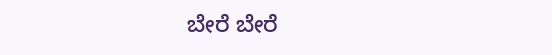ಬೇರೆ ಬೇರೆ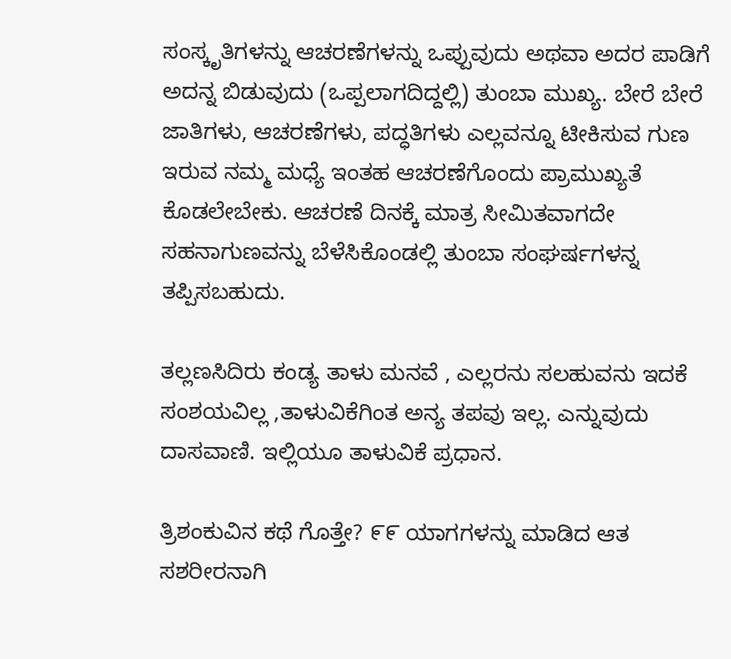ಸಂಸ್ಕೃತಿಗಳನ್ನು ಆಚರಣೆಗಳನ್ನು ಒಪ್ಪುವುದು ಅಥವಾ ಅದರ ಪಾಡಿಗೆ ಅದನ್ನ ಬಿಡುವುದು (ಒಪ್ಪಲಾಗದಿದ್ದಲ್ಲಿ) ತುಂಬಾ ಮುಖ್ಯ. ಬೇರೆ ಬೇರೆ ಜಾತಿಗಳು, ಆಚರಣೆಗಳು, ಪದ್ಧತಿಗಳು ಎಲ್ಲವನ್ನೂ ಟೀಕಿಸುವ ಗುಣ ಇರುವ ನಮ್ಮ ಮಧ್ಯೆ ಇಂತಹ ಆಚರಣೆಗೊಂದು ಪ್ರಾಮುಖ್ಯತೆ ಕೊಡಲೇಬೇಕು. ಆಚರಣೆ ದಿನಕ್ಕೆ ಮಾತ್ರ ಸೀಮಿತವಾಗದೇ ಸಹನಾಗುಣವನ್ನು ಬೆಳೆಸಿಕೊಂಡಲ್ಲಿ ತುಂಬಾ ಸಂಘರ್ಷಗಳನ್ನ ತಪ್ಪಿಸಬಹುದು.

ತಲ್ಲಣಸಿದಿರು ಕಂಡ್ಯ ತಾಳು ಮನವೆ , ಎಲ್ಲರನು ಸಲಹುವನು ಇದಕೆ ಸಂಶಯವಿಲ್ಲ ,ತಾಳುವಿಕೆಗಿಂತ ಅನ್ಯ ತಪವು ಇಲ್ಲ. ಎನ್ನುವುದು ದಾಸವಾಣಿ. ಇಲ್ಲಿಯೂ ತಾಳುವಿಕೆ ಪ್ರಧಾನ.

ತ್ರಿಶಂಕುವಿನ ಕಥೆ ಗೊತ್ತೇ? ೯೯ ಯಾಗಗಳನ್ನು ಮಾಡಿದ ಆತ ಸಶರೀರನಾಗಿ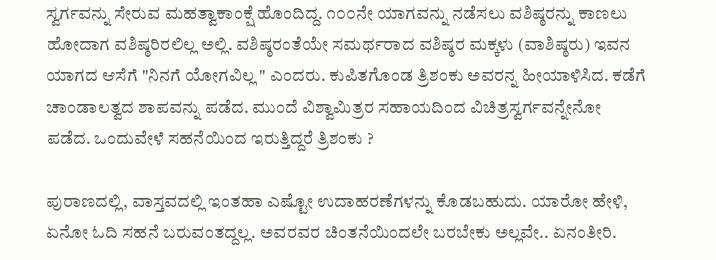ಸ್ವರ್ಗವನ್ನು ಸೇರುವ ಮಹತ್ವಾಕಾಂಕ್ಷೆ ಹೊಂದಿದ್ದ. ೧೦೦ನೇ ಯಾಗವನ್ನು ನಡೆಸಲು ವಶಿಷ್ಠರನ್ನು ಕಾಣಲು ಹೋದಾಗ ವಶಿಷ್ಠರಿರಲಿಲ್ಲ ಅಲ್ಲಿ. ವಶಿಷ್ಠರಂತೆಯೇ ಸಮರ್ಥರಾದ ವಶಿಷ್ಠರ ಮಕ್ಕಳು (ವಾಶಿಷ್ಠರು) ಇವನ ಯಾಗದ ಆಸೆಗೆ "ನಿನಗೆ ಯೋಗವಿಲ್ಲ " ಎಂದರು. ಕುಪಿತಗೊಂಡ ತ್ರಿಶಂಕು ಅವರನ್ನ ಹೀಯಾಳಿಸಿದ. ಕಡೆಗೆ ಚಾಂಡಾಲತ್ವದ ಶಾಪವನ್ನು ಪಡೆದ. ಮುಂದೆ ವಿಶ್ವಾಮಿತ್ರರ ಸಹಾಯದಿಂದ ವಿಚಿತ್ರಸ್ವರ್ಗವನ್ನೇನೋ ಪಡೆದ. ಒಂದುವೇಳೆ ಸಹನೆಯಿಂದ ಇರುತ್ತಿದ್ದರೆ ತ್ರಿಶಂಕು ?

ಪುರಾಣದಲ್ಲಿ, ವಾಸ್ತವದಲ್ಲಿ ಇಂತಹಾ ಎಷ್ಟೋ ಉದಾಹರಣೆಗಳನ್ನು ಕೊಡಬಹುದು. ಯಾರೋ ಹೇಳಿ, ಏನೋ ಓದಿ ಸಹನೆ ಬರುವಂತದ್ದಲ್ಲ. ಅವರವರ ಚಿಂತನೆಯಿಂದಲೇ ಬರಬೇಕು ಅಲ್ಲವೇ.. ಏನಂತೀರಿ.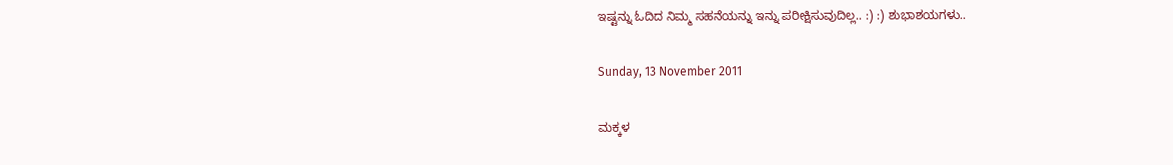ಇಷ್ಟನ್ನು ಓದಿದ ನಿಮ್ಮ ಸಹನೆಯನ್ನು ಇನ್ನು ಪರೀಕ್ಷಿಸುವುದಿಲ್ಲ.. :) :) ಶುಭಾಶಯಗಳು..

Sunday, 13 November 2011

ಮಕ್ಕಳ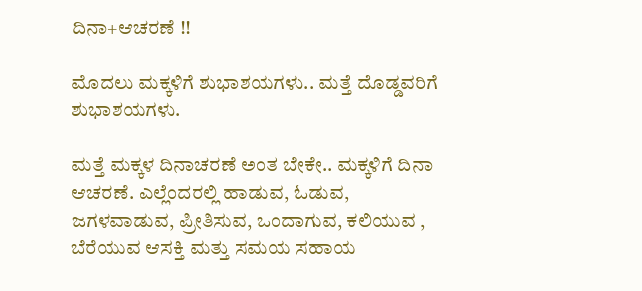ದಿನಾ+ಆಚರಣೆ !!

ಮೊದಲು ಮಕ್ಕಳಿಗೆ ಶುಭಾಶಯಗಳು.. ಮತ್ತೆ ದೊಡ್ಡವರಿಗೆ ಶುಭಾಶಯಗಳು.

ಮತ್ತೆ ಮಕ್ಕಳ ದಿನಾಚರಣೆ ಅಂತ ಬೇಕೇ.. ಮಕ್ಕಳಿಗೆ ದಿನಾ ಆಚರಣೆ. ಎಲ್ಲೆಂದರಲ್ಲಿ ಹಾಡುವ, ಓಡುವ, ಜಗಳವಾಡುವ, ಪ್ರೀತಿಸುವ, ಒಂದಾಗುವ, ಕಲಿಯುವ , ಬೆರೆಯುವ ಆಸಕ್ತಿ ಮತ್ತು ಸಮಯ ಸಹಾಯ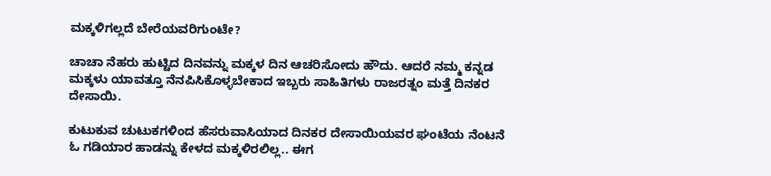ಮಕ್ಕಳಿಗಲ್ಲದೆ ಬೇರೆಯವರಿಗುಂಟೇ?

ಚಾಚಾ ನೆಹರು ಹುಟ್ಟಿದ ದಿನವನ್ನು ಮಕ್ಕಳ ದಿನ ಆಚರಿಸೋದು ಹೌದು. ಆದರೆ ನಮ್ಮ ಕನ್ನಡ ಮಕ್ಕಳು ಯಾವತ್ತೂ ನೆನಪಿಸಿಕೊಳ್ಳಬೇಕಾದ ಇಬ್ಬರು ಸಾಹಿತಿಗಳು ರಾಜರತ್ನಂ ಮತ್ತೆ ದಿನಕರ ದೇಸಾಯಿ.

ಕುಟುಕುವ ಚುಟುಕಗಳಿಂದ ಹೆಸರುವಾಸಿಯಾದ ದಿನಕರ ದೇಸಾಯಿಯವರ ಘಂಟೆಯ ನೆಂಟನೆ ಓ ಗಡಿಯಾರ ಹಾಡನ್ನು ಕೇಳದ ಮಕ್ಕಳಿರಲಿಲ್ಲ.. ಈಗ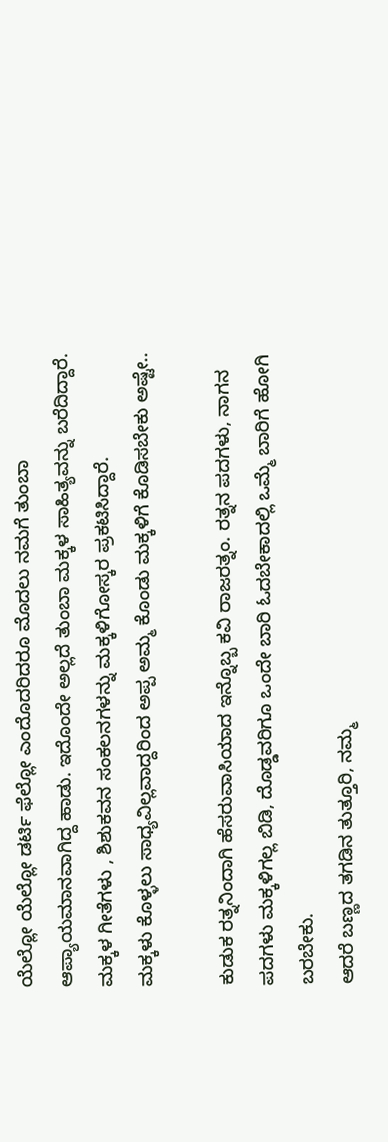ಯೆಲ್ಲೋ ಯೆಲ್ಲೋ ಡರ್ಟಿ ಫೆಲ್ಲೋ ಎಂದೊದರಿದರೂ ಮೊದಲು ನಮಗೆ ತುಂಬಾ ಆಪ್ಯಾಯಮಾನವಾಗಿದ್ದ ಹಾಡು. ಇದೊಂದೇ ಅಲ್ಲದೆ ತುಂಬಾ ಮಕ್ಕಳ ಸಾಹಿತ್ಯವನ್ನು ಬರೆದಿದ್ದಾರೆ. ಮಕ್ಕಳ ಗೀತೆಗಳು , ಶಿಶುಕವನ ಸಂಕಲನಗಳನ್ನು ಮಕ್ಕಳಿಗೋಸ್ಕರ ಪ್ರಕಟಿಸಿದ್ದಾರೆ.
ಮಕ್ಕಳು ಕೊಳ್ಳಲು ಸಾಧ್ಯವಿಲ್ಲವಾದ್ದರಿಂದ ಅಪ್ಪ ಅಮ್ಮ ಕೊಂಡು ಮಕ್ಕಳಿಗೆ ಕೊಡಿಸಬೇಕು ಅಷ್ಟೇ..

ಕುಡುಕ ರತ್ನನಿಂದಾಗಿ ಹೆಸರುವಾಸಿಯಾದ ಇನ್ನೊಬ್ಬ ಕವಿ ರಾಜರತ್ನಂ. ರತ್ನನ ಪದಗಳು, ನಾಗನ ಪದಗಳು ಮಕ್ಕಳಿಗಲ್ಲ ಬಿಡಿ, ದೊಡ್ಡವರಿಗೂ ಒಂದೇ ಬಾರಿ ಓದಬೇಕಾದಲ್ಲಿ ಒಮ್ಮೆ ಬಾರಿಗೆ ಹೋಗಿ ಬರಬೇಕು.
ಆದರೆ ಬಣ್ಣದ ತಗಡಿನ ತುತ್ತೂರಿ, ನಮ್ಮ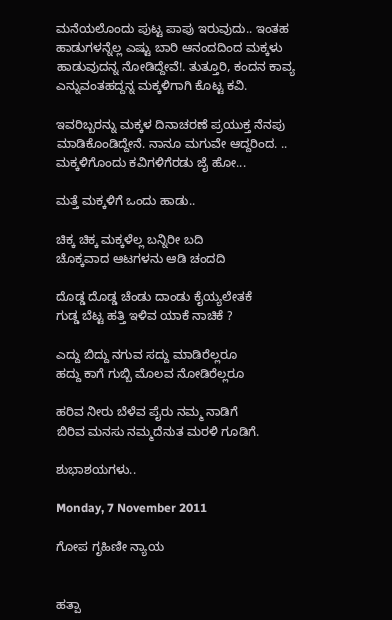ಮನೆಯಲೊಂದು ಪುಟ್ಟ ಪಾಪು ಇರುವುದು.. ಇಂತಹ ಹಾಡುಗಳನ್ನೆಲ್ಲ ಎಷ್ಟು ಬಾರಿ ಆನಂದದಿಂದ ಮಕ್ಕಳು ಹಾಡುವುದನ್ನ ನೋಡಿದ್ದೇವೆ!. ತುತ್ತೂರಿ, ಕಂದನ ಕಾವ್ಯ ಎನ್ನುವಂತಹದ್ದನ್ನ ಮಕ್ಕಳಿಗಾಗಿ ಕೊಟ್ಟ ಕವಿ.

ಇವರಿಬ್ಬರನ್ನು ಮಕ್ಕಳ ದಿನಾಚರಣೆ ಪ್ರಯುಕ್ತ ನೆನಪು ಮಾಡಿಕೊಂಡಿದ್ದೇನೆ. ನಾನೂ ಮಗುವೇ ಆದ್ದರಿಂದ. .. ಮಕ್ಕಳಿಗೊಂದು ಕವಿಗಳಿಗೆರಡು ಜೈ ಹೋ...

ಮತ್ತೆ ಮಕ್ಕಳಿಗೆ ಒಂದು ಹಾಡು..

ಚಿಕ್ಕ ಚಿಕ್ಕ ಮಕ್ಕಳೆಲ್ಲ ಬನ್ನಿರೀ ಬದಿ
ಚೊಕ್ಕವಾದ ಆಟಗಳನು ಆಡಿ ಚಂದದಿ

ದೊಡ್ಡ ದೊಡ್ಡ ಚೆಂಡು ದಾಂಡು ಕೈಯ್ಯಲೇತಕೆ
ಗುಡ್ಡ ಬೆಟ್ಟ ಹತ್ತಿ ಇಳಿವ ಯಾಕೆ ನಾಚಿಕೆ ?

ಎದ್ದು ಬಿದ್ದು ನಗುವ ಸದ್ದು ಮಾಡಿರೆಲ್ಲರೂ
ಹದ್ದು ಕಾಗೆ ಗುಬ್ಬಿ ಮೊಲವ ನೋಡಿರೆಲ್ಲರೂ

ಹರಿವ ನೀರು ಬೆಳೆವ ಪೈರು ನಮ್ಮ ನಾಡಿಗೆ
ಬಿರಿವ ಮನಸು ನಮ್ಮದೆನುತ ಮರಳಿ ಗೂಡಿಗೆ.

ಶುಭಾಶಯಗಳು..

Monday, 7 November 2011

ಗೋಪ ಗೃಹಿಣೀ ನ್ಯಾಯ


ಹತ್ಪಾ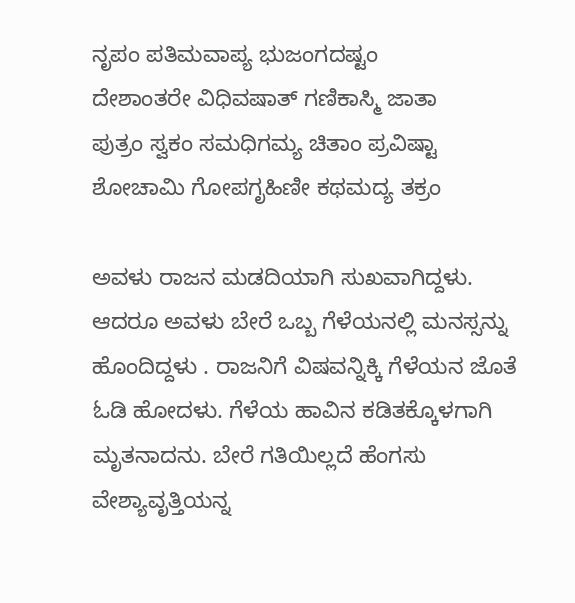ನೃಪಂ ಪತಿಮವಾಪ್ಯ ಭುಜಂಗದಷ್ಟಂ
ದೇಶಾಂತರೇ ವಿಧಿವಷಾತ್ ಗಣಿಕಾಸ್ಮಿ ಜಾತಾ
ಪುತ್ರಂ ಸ್ವಕಂ ಸಮಧಿಗಮ್ಯ ಚಿತಾಂ ಪ್ರವಿಷ್ಟಾ
ಶೋಚಾಮಿ ಗೋಪಗೃಹಿಣೀ ಕಥಮದ್ಯ ತಕ್ರಂ

ಅವಳು ರಾಜನ ಮಡದಿಯಾಗಿ ಸುಖವಾಗಿದ್ದಳು.  ಆದರೂ ಅವಳು ಬೇರೆ ಒಬ್ಬ ಗೆಳೆಯನಲ್ಲಿ ಮನಸ್ಸನ್ನು ಹೊಂದಿದ್ದಳು . ರಾಜನಿಗೆ ವಿಷವನ್ನಿಕ್ಕಿ ಗೆಳೆಯನ ಜೊತೆ ಓಡಿ ಹೋದಳು. ಗೆಳೆಯ ಹಾವಿನ ಕಡಿತಕ್ಕೊಳಗಾಗಿ ಮೃತನಾದನು. ಬೇರೆ ಗತಿಯಿಲ್ಲದೆ ಹೆಂಗಸು ವೇಶ್ಯಾವೃತ್ತಿಯನ್ನ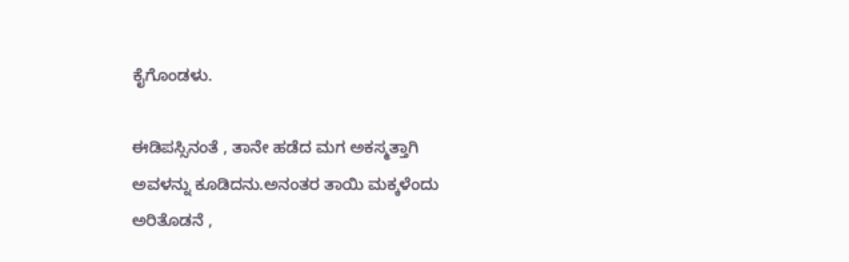ಕೈಗೊಂಡಳು.

ಈಡಿಪಸ್ಸಿನಂತೆ , ತಾನೇ ಹಡೆದ ಮಗ ಅಕಸ್ಮತ್ತಾಗಿ ಅವಳನ್ನು ಕೂಡಿದನು.ಅನಂತರ ತಾಯಿ ಮಕ್ಕಳೆಂದು ಅರಿತೊಡನೆ ,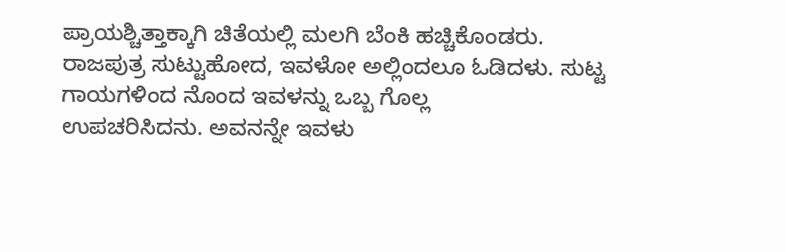ಪ್ರಾಯಶ್ಚಿತ್ತಾಕ್ಕಾಗಿ ಚಿತೆಯಲ್ಲಿ ಮಲಗಿ ಬೆಂಕಿ ಹಚ್ಚಿಕೊಂಡರು.
ರಾಜಪುತ್ರ ಸುಟ್ಟುಹೋದ, ಇವಳೋ ಅಲ್ಲಿಂದಲೂ ಓಡಿದಳು. ಸುಟ್ಟ ಗಾಯಗಳಿಂದ ನೊಂದ ಇವಳನ್ನು ಒಬ್ಬ ಗೊಲ್ಲ
ಉಪಚರಿಸಿದನು. ಅವನನ್ನೇ ಇವಳು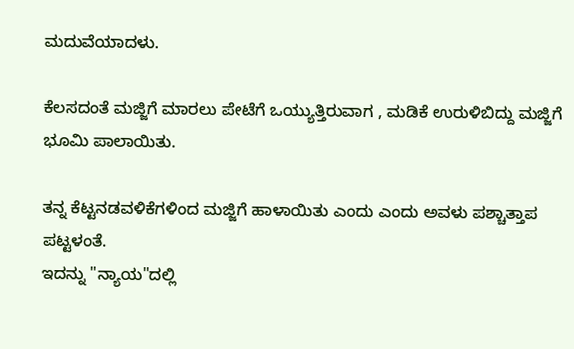ಮದುವೆಯಾದಳು.

ಕೆಲಸದಂತೆ ಮಜ್ಜಿಗೆ ಮಾರಲು ಪೇಟೆಗೆ ಒಯ್ಯುತ್ತಿರುವಾಗ , ಮಡಿಕೆ ಉರುಳಿಬಿದ್ದು ಮಜ್ಜಿಗೆ ಭೂಮಿ ಪಾಲಾಯಿತು.

ತನ್ನ ಕೆಟ್ಟನಡವಳಿಕೆಗಳಿಂದ ಮಜ್ಜಿಗೆ ಹಾಳಾಯಿತು ಎಂದು ಎಂದು ಅವಳು ಪಶ್ಚಾತ್ತಾಪ ಪಟ್ಟಳಂತೆ.
ಇದನ್ನು "ನ್ಯಾಯ"ದಲ್ಲಿ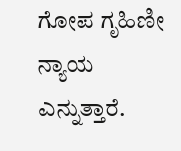ಗೋಪ ಗೃಹಿಣೀ ನ್ಯಾಯ ಎನ್ನುತ್ತಾರೆ.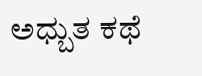ಅಧ್ಬುತ ಕಥೆ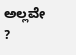ಅಲ್ಲವೇ ?